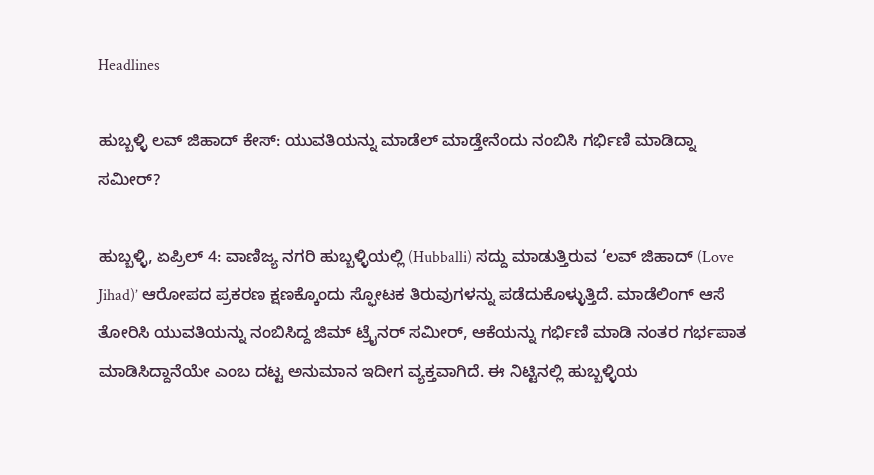Headlines

ಹುಬ್ಬಳ್ಳಿ ಲವ್ ಜಿಹಾದ್ ಕೇಸ್‌: ಯುವತಿಯನ್ನು ಮಾಡೆಲ್ ಮಾಡ್ತೇನೆಂದು ನಂಬಿಸಿ ಗರ್ಭಿಣಿ ಮಾಡಿದ್ನಾ ಸಮೀರ್?

ಹುಬ್ಬಳ್ಳಿ, ಏಪ್ರಿಲ್ 4: ವಾಣಿಜ್ಯ ನಗರಿ ಹುಬ್ಬಳ್ಳಿಯಲ್ಲಿ (Hubballi) ಸದ್ದು ಮಾಡುತ್ತಿರುವ ‘ಲವ್ ಜಿಹಾದ್ (Love Jihad)’ ಆರೋಪದ ಪ್ರಕರಣ ಕ್ಷಣಕ್ಕೊಂದು ಸ್ಫೋಟಕ ತಿರುವುಗಳನ್ನು ಪಡೆದುಕೊಳ್ಳುತ್ತಿದೆ. ಮಾಡೆಲಿಂಗ್ ಆಸೆ ತೋರಿಸಿ ಯುವತಿಯನ್ನು ನಂಬಿಸಿದ್ದ ಜಿಮ್ ಟ್ರೈನರ್ ಸಮೀರ್, ಆಕೆಯನ್ನು ಗರ್ಭಿಣಿ ಮಾಡಿ ನಂತರ ಗರ್ಭಪಾತ ಮಾಡಿಸಿದ್ದಾನೆಯೇ ಎಂಬ ದಟ್ಟ ಅನುಮಾನ ಇದೀಗ ವ್ಯಕ್ತವಾಗಿದೆ. ಈ ನಿಟ್ಟಿನಲ್ಲಿ ಹುಬ್ಬಳ್ಳಿಯ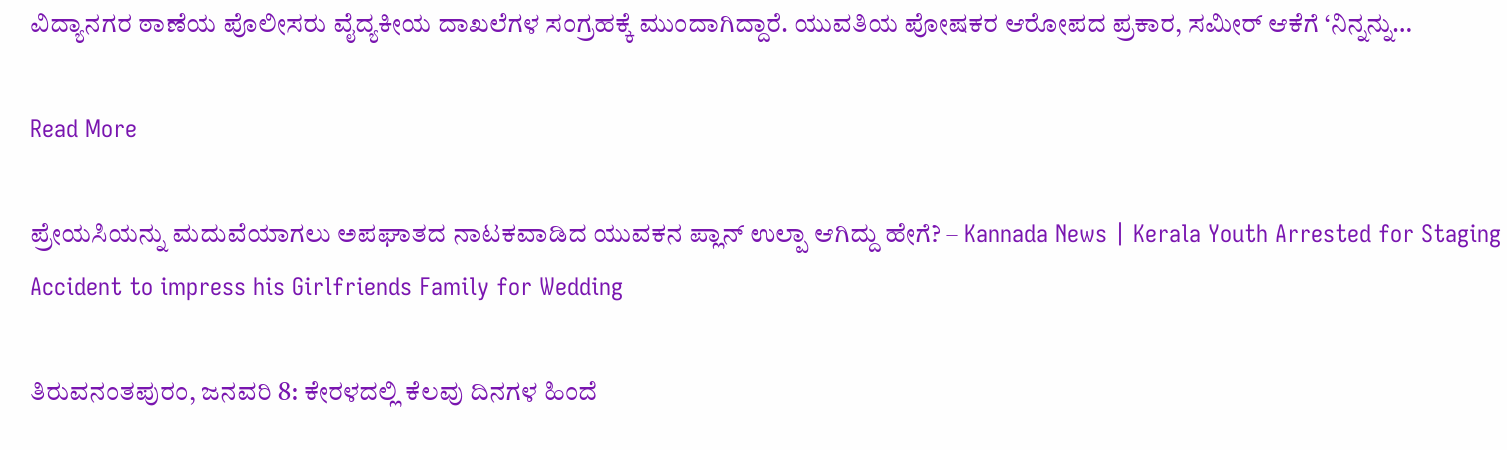ವಿದ್ಯಾನಗರ ಠಾಣೆಯ ಪೊಲೀಸರು ವೈದ್ಯಕೀಯ ದಾಖಲೆಗಳ ಸಂಗ್ರಹಕ್ಕೆ ಮುಂದಾಗಿದ್ದಾರೆ. ಯುವತಿಯ ಪೋಷಕರ ಆರೋಪದ ಪ್ರಕಾರ, ಸಮೀರ್ ಆಕೆಗೆ ‘ನಿನ್ನನ್ನು…

Read More

ಪ್ರೇಯಸಿಯನ್ನು ಮದುವೆಯಾಗಲು ಅಪಘಾತದ ನಾಟಕವಾಡಿದ ಯುವಕನ ಪ್ಲಾನ್ ಉಲ್ಪಾ ಆಗಿದ್ದು ಹೇಗೆ? – Kannada News | Kerala Youth Arrested for Staging Accident to impress his Girlfriends Family for Wedding

ತಿರುವನಂತಪುರಂ, ಜನವರಿ 8: ಕೇರಳದಲ್ಲಿ ಕೆಲವು ದಿನಗಳ ಹಿಂದೆ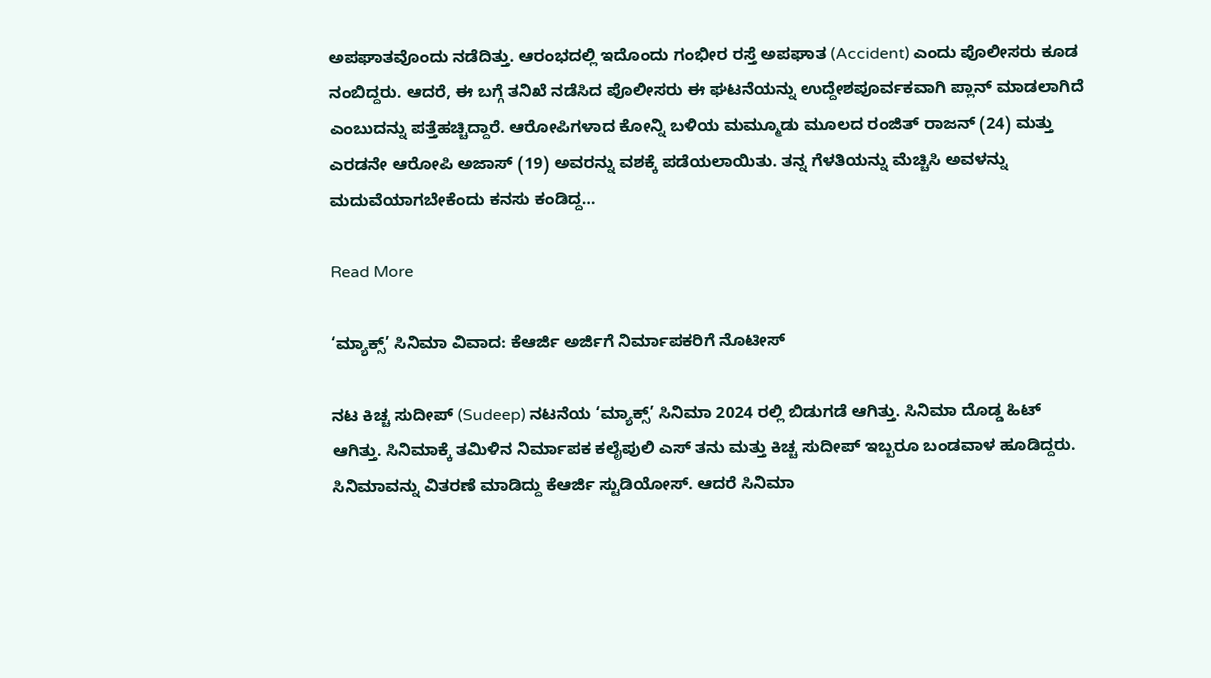ಅಪಘಾತವೊಂದು ನಡೆದಿತ್ತು. ಆರಂಭದಲ್ಲಿ ಇದೊಂದು ಗಂಭೀರ ರಸ್ತೆ ಅಪಘಾತ (Accident) ಎಂದು ಪೊಲೀಸರು ಕೂಡ ನಂಬಿದ್ದರು. ಆದರೆ, ಈ ಬಗ್ಗೆ ತನಿಖೆ ನಡೆಸಿದ ಪೊಲೀಸರು ಈ ಘಟನೆಯನ್ನು ಉದ್ದೇಶಪೂರ್ವಕವಾಗಿ ಪ್ಲಾನ್ ಮಾಡಲಾಗಿದೆ ಎಂಬುದನ್ನು ಪತ್ತೆಹಚ್ಚಿದ್ದಾರೆ. ಆರೋಪಿಗಳಾದ ಕೋನ್ನಿ ಬಳಿಯ ಮಮ್ಮೂಡು ಮೂಲದ ರಂಜಿತ್ ರಾಜನ್ (24) ಮತ್ತು ಎರಡನೇ ಆರೋಪಿ ಅಜಾಸ್ (19) ಅವರನ್ನು ವಶಕ್ಕೆ ಪಡೆಯಲಾಯಿತು. ತನ್ನ ಗೆಳತಿಯನ್ನು ಮೆಚ್ಚಿಸಿ ಅವಳನ್ನು ಮದುವೆಯಾಗಬೇಕೆಂದು ಕನಸು ಕಂಡಿದ್ದ…

Read More

‘ಮ್ಯಾಕ್ಸ್’ ಸಿನಿಮಾ ವಿವಾದ: ಕೆಆರ್ಜಿ ಅರ್ಜಿಗೆ ನಿರ್ಮಾಪಕರಿಗೆ ನೊಟೀಸ್

ನಟ ಕಿಚ್ಚ ಸುದೀಪ್ (Sudeep) ನಟನೆಯ ‘ಮ್ಯಾಕ್ಸ್’ ಸಿನಿಮಾ 2024 ರಲ್ಲಿ ಬಿಡುಗಡೆ ಆಗಿತ್ತು. ಸಿನಿಮಾ ದೊಡ್ಡ ಹಿಟ್ ಆಗಿತ್ತು. ಸಿನಿಮಾಕ್ಕೆ ತಮಿಳಿನ ನಿರ್ಮಾಪಕ ಕಲೈಪುಲಿ ಎಸ್ ತನು ಮತ್ತು ಕಿಚ್ಚ ಸುದೀಪ್ ಇಬ್ಬರೂ ಬಂಡವಾಳ ಹೂಡಿದ್ದರು. ಸಿನಿಮಾವನ್ನು ವಿತರಣೆ ಮಾಡಿದ್ದು ಕೆಆರ್ಜಿ ಸ್ಟುಡಿಯೋಸ್. ಆದರೆ ಸಿನಿಮಾ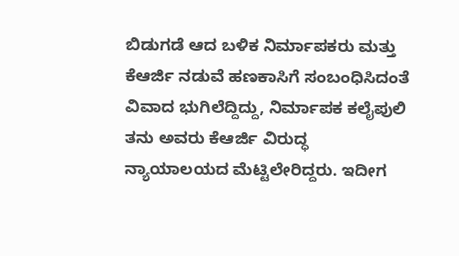ಬಿಡುಗಡೆ ಆದ ಬಳಿಕ ನಿರ್ಮಾಪಕರು ಮತ್ತು ಕೆಆರ್ಜಿ ನಡುವೆ ಹಣಕಾಸಿಗೆ ಸಂಬಂಧಿಸಿದಂತೆ ವಿವಾದ ಭುಗಿಲೆದ್ದಿದ್ದು, ನಿರ್ಮಾಪಕ ಕಲೈಪುಲಿ ತನು ಅವರು ಕೆಆರ್ಜಿ ವಿರುದ್ಧ ನ್ಯಾಯಾಲಯದ ಮೆಟ್ಟಿಲೇರಿದ್ದರು. ಇದೀಗ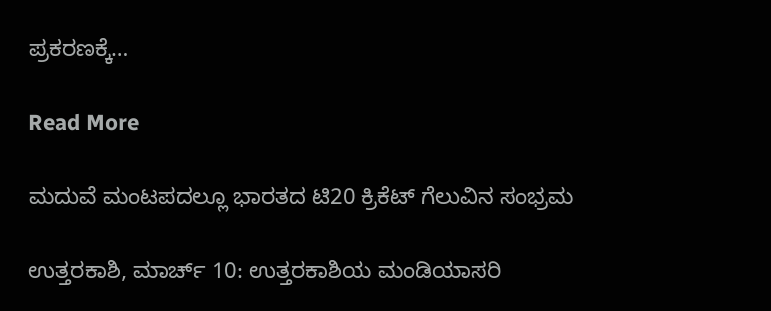ಪ್ರಕರಣಕ್ಕೆ…

Read More

ಮದುವೆ ಮಂಟಪದಲ್ಲೂ ಭಾರತದ ಟಿ20 ಕ್ರಿಕೆಟ್ ಗೆಲುವಿನ ಸಂಭ್ರಮ

ಉತ್ತರಕಾಶಿ, ಮಾರ್ಚ್ 10: ಉತ್ತರಕಾಶಿಯ ಮಂಡಿಯಾಸರಿ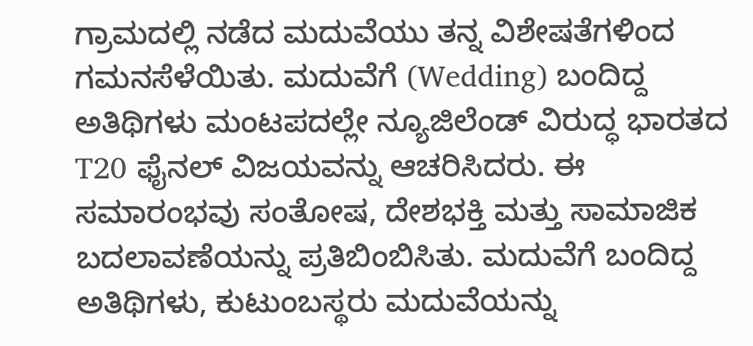ಗ್ರಾಮದಲ್ಲಿ ನಡೆದ ಮದುವೆಯು ತನ್ನ ವಿಶೇಷತೆಗಳಿಂದ ಗಮನಸೆಳೆಯಿತು. ಮದುವೆಗೆ (Wedding) ಬಂದಿದ್ದ ಅತಿಥಿಗಳು ಮಂಟಪದಲ್ಲೇ ನ್ಯೂಜಿಲೆಂಡ್ ವಿರುದ್ಧ ಭಾರತದ T20 ಫೈನಲ್ ವಿಜಯವನ್ನು ಆಚರಿಸಿದರು. ಈ ಸಮಾರಂಭವು ಸಂತೋಷ, ದೇಶಭಕ್ತಿ ಮತ್ತು ಸಾಮಾಜಿಕ ಬದಲಾವಣೆಯನ್ನು ಪ್ರತಿಬಿಂಬಿಸಿತು. ಮದುವೆಗೆ ಬಂದಿದ್ದ ಅತಿಥಿಗಳು, ಕುಟುಂಬಸ್ಥರು ಮದುವೆಯನ್ನು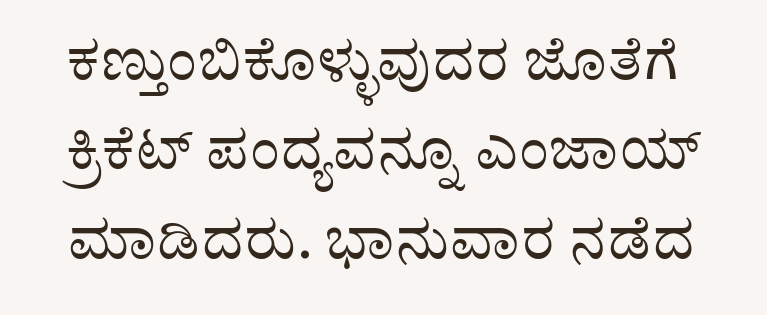ಕಣ್ತುಂಬಿಕೊಳ್ಳುವುದರ ಜೊತೆಗೆ ಕ್ರಿಕೆಟ್ ಪಂದ್ಯವನ್ನೂ ಎಂಜಾಯ್ ಮಾಡಿದರು. ಭಾನುವಾರ ನಡೆದ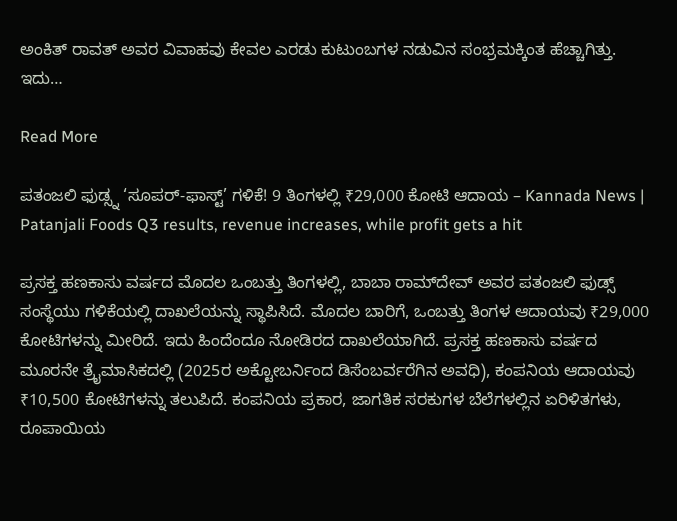ಅಂಕಿತ್ ರಾವತ್ ಅವರ ವಿವಾಹವು ಕೇವಲ ಎರಡು ಕುಟುಂಬಗಳ ನಡುವಿನ ಸಂಭ್ರಮಕ್ಕಿಂತ ಹೆಚ್ಚಾಗಿತ್ತು. ಇದು…

Read More

ಪತಂಜಲಿ ಫುಡ್ಸ್ನ ‘ಸೂಪರ್-ಫಾಸ್ಟ್’ ಗಳಿಕೆ! 9 ತಿಂಗಳಲ್ಲಿ ₹29,000 ಕೋಟಿ ಆದಾಯ – Kannada News | Patanjali Foods Q3 results, revenue increases, while profit gets a hit

ಪ್ರಸಕ್ತ ಹಣಕಾಸು ವರ್ಷದ ಮೊದಲ ಒಂಬತ್ತು ತಿಂಗಳಲ್ಲಿ, ಬಾಬಾ ರಾಮ್‌ದೇವ್ ಅವರ ಪತಂಜಲಿ ಫುಡ್ಸ್ ಸಂಸ್ಥೆಯು ಗಳಿಕೆಯಲ್ಲಿ ದಾಖಲೆಯನ್ನು ಸ್ಥಾಪಿಸಿದೆ. ಮೊದಲ ಬಾರಿಗೆ, ಒಂಬತ್ತು ತಿಂಗಳ ಆದಾಯವು ₹29,000 ಕೋಟಿಗಳನ್ನು ಮೀರಿದೆ. ಇದು ಹಿಂದೆಂದೂ ನೋಡಿರದ ದಾಖಲೆಯಾಗಿದೆ. ಪ್ರಸಕ್ತ ಹಣಕಾಸು ವರ್ಷದ ಮೂರನೇ ತ್ರೈಮಾಸಿಕದಲ್ಲಿ (2025ರ ಅಕ್ಟೋಬರ್ನಿಂದ ಡಿಸೆಂಬರ್ವರೆಗಿನ ಅವಧಿ), ಕಂಪನಿಯ ಆದಾಯವು ₹10,500 ಕೋಟಿಗಳನ್ನು ತಲುಪಿದೆ. ಕಂಪನಿಯ ಪ್ರಕಾರ, ಜಾಗತಿಕ ಸರಕುಗಳ ಬೆಲೆಗಳಲ್ಲಿನ ಏರಿಳಿತಗಳು, ರೂಪಾಯಿಯ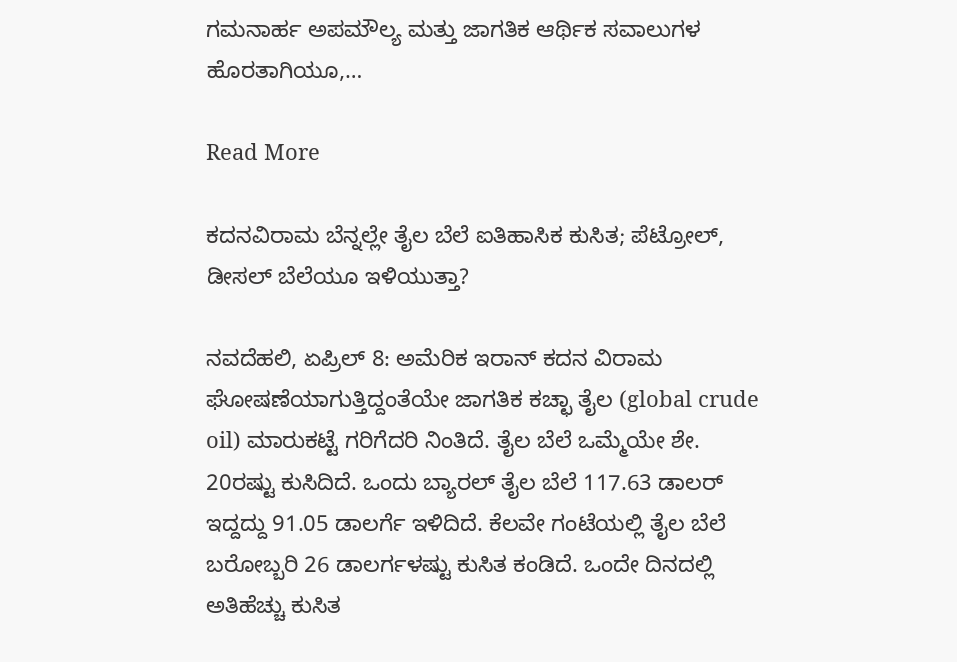ಗಮನಾರ್ಹ ಅಪಮೌಲ್ಯ ಮತ್ತು ಜಾಗತಿಕ ಆರ್ಥಿಕ ಸವಾಲುಗಳ ಹೊರತಾಗಿಯೂ,…

Read More

ಕದನವಿರಾಮ ಬೆನ್ನಲ್ಲೇ ತೈಲ ಬೆಲೆ ಐತಿಹಾಸಿಕ ಕುಸಿತ; ಪೆಟ್ರೋಲ್, ಡೀಸಲ್ ಬೆಲೆಯೂ ಇಳಿಯುತ್ತಾ?

ನವದೆಹಲಿ, ಏಪ್ರಿಲ್ 8: ಅಮೆರಿಕ ಇರಾನ್ ಕದನ ವಿರಾಮ ಘೋಷಣೆಯಾಗುತ್ತಿದ್ದಂತೆಯೇ ಜಾಗತಿಕ ಕಚ್ಛಾ ತೈಲ (global crude oil) ಮಾರುಕಟ್ಟೆ ಗರಿಗೆದರಿ ನಿಂತಿದೆ. ತೈಲ ಬೆಲೆ ಒಮ್ಮೆಯೇ ಶೇ. 20ರಷ್ಟು ಕುಸಿದಿದೆ. ಒಂದು ಬ್ಯಾರಲ್ ತೈಲ ಬೆಲೆ 117.63 ಡಾಲರ್ ಇದ್ದದ್ದು 91.05 ಡಾಲರ್ಗೆ ಇಳಿದಿದೆ. ಕೆಲವೇ ಗಂಟೆಯಲ್ಲಿ ತೈಲ ಬೆಲೆ ಬರೋಬ್ಬರಿ 26 ಡಾಲರ್ಗಳಷ್ಟು ಕುಸಿತ ಕಂಡಿದೆ. ಒಂದೇ ದಿನದಲ್ಲಿ ಅತಿಹೆಚ್ಚು ಕುಸಿತ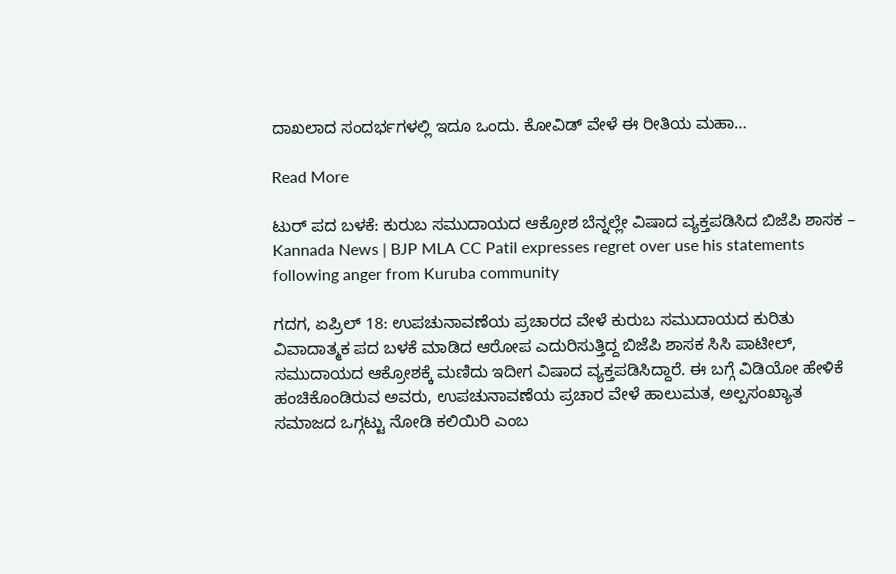ದಾಖಲಾದ ಸಂದರ್ಭಗಳಲ್ಲಿ ಇದೂ ಒಂದು. ಕೋವಿಡ್ ವೇಳೆ ಈ ರೀತಿಯ ಮಹಾ…

Read More

ಟುರ್‌ ಪದ ಬಳಕೆ: ಕುರುಬ ಸಮುದಾಯದ ಆಕ್ರೋಶ ಬೆನ್ನಲ್ಲೇ ವಿಷಾದ ವ್ಯಕ್ತಪಡಿಸಿದ ಬಿಜೆಪಿ ಶಾಸಕ – Kannada News | BJP MLA CC Patil expresses regret over use his statements following anger from Kuruba community

ಗದಗ, ಏಪ್ರಿಲ್ 18: ಉಪಚುನಾವಣೆಯ ಪ್ರಚಾರದ ವೇಳೆ ಕುರುಬ ಸಮುದಾಯದ ಕುರಿತು ವಿವಾದಾತ್ಮಕ ಪದ ಬಳಕೆ ಮಾಡಿದ ಆರೋಪ ಎದುರಿಸುತ್ತಿದ್ದ ಬಿಜೆಪಿ ಶಾಸಕ ಸಿಸಿ ಪಾಟೀಲ್, ಸಮುದಾಯದ ಆಕ್ರೋಶಕ್ಕೆ ಮಣಿದು ಇದೀಗ ವಿಷಾದ ವ್ಯಕ್ತಪಡಿಸಿದ್ದಾರೆ. ಈ ಬಗ್ಗೆ ವಿಡಿಯೋ ಹೇಳಿಕೆ ಹಂಚಿಕೊಂಡಿರುವ ಅವರು, ಉಪಚುನಾವಣೆಯ ಪ್ರಚಾರ ವೇಳೆ ಹಾಲುಮತ, ಅಲ್ಪಸಂಖ್ಯಾತ ಸಮಾಜದ ಒಗ್ಗಟ್ಟು ನೋಡಿ ಕಲಿಯಿರಿ ಎಂಬ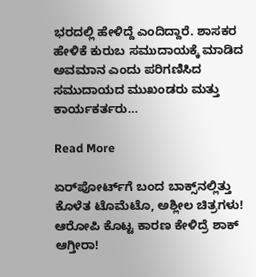ಭರದಲ್ಲಿ ಹೇಳಿದ್ದೆ ಎಂದಿದ್ದಾರೆ. ಶಾಸಕರ ಹೇಳಿಕೆ ಕುರುಬ ಸಮುದಾಯಕ್ಕೆ ಮಾಡಿದ ಅವಮಾನ ಎಂದು ಪರಿಗಣಿಸಿದ ಸಮುದಾಯದ ಮುಖಂಡರು ಮತ್ತು ಕಾರ್ಯಕರ್ತರು…

Read More

ಏರ್‌ಪೋರ್ಟ್‌ಗೆ ಬಂದ ಬಾಕ್ಸ್‌ನಲ್ಲಿತ್ತು ಕೊಳೆತ ಟೊಮೆಟೊ, ಅಶ್ಲೀಲ ಚಿತ್ರಗಳು! ಆರೋಪಿ ಕೊಟ್ಟ ಕಾರಣ ಕೇಳಿದ್ರೆ ಶಾಕ್ ಆಗ್ತೀರಾ!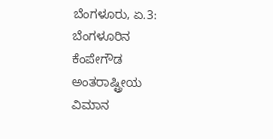ಬೆಂಗಳೂರು, ಏ.3: ಬೆಂಗಳೂರಿನ ಕೆಂಪೇಗೌಡ ಅಂತರಾಷ್ಟ್ರೀಯ ವಿಮಾನ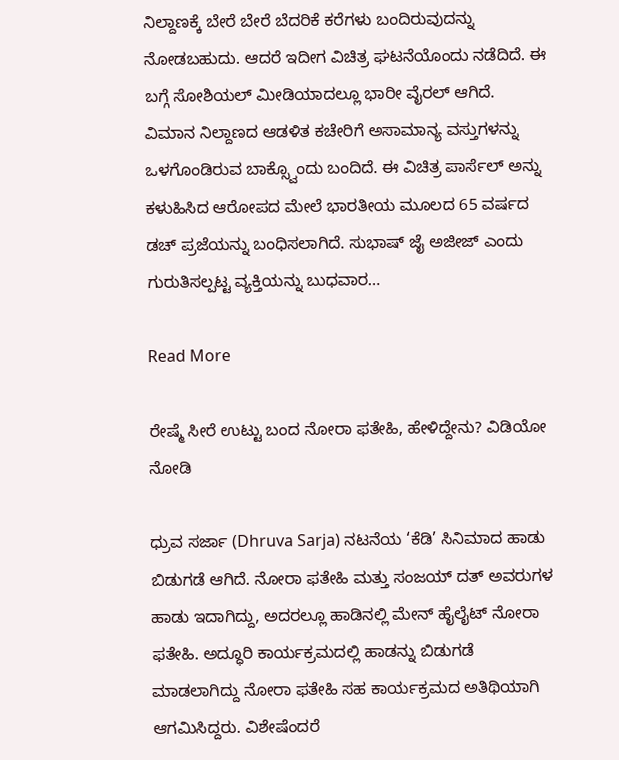ನಿಲ್ದಾಣಕ್ಕೆ ಬೇರೆ ಬೇರೆ ಬೆದರಿಕೆ ಕರೆಗಳು ಬಂದಿರುವುದನ್ನು ನೋಡಬಹುದು. ಆದರೆ ಇದೀಗ ವಿಚಿತ್ರ ಘಟನೆಯೊಂದು ನಡೆದಿದೆ. ಈ ಬಗ್ಗೆ ಸೋಶಿಯಲ್ ಮೀಡಿಯಾದಲ್ಲೂ ಭಾರೀ ವೈರಲ್ ಆಗಿದೆ. ವಿಮಾನ ನಿಲ್ದಾಣದ ಆಡಳಿತ ಕಚೇರಿಗೆ ಅಸಾಮಾನ್ಯ ವಸ್ತುಗಳನ್ನು ಒಳಗೊಂಡಿರುವ ಬಾಕ್ಸ್ವೊಂದು ಬಂದಿದೆ. ಈ ವಿಚಿತ್ರ ಪಾರ್ಸೆಲ್ ಅನ್ನು ಕಳುಹಿಸಿದ ಆರೋಪದ ಮೇಲೆ ಭಾರತೀಯ ಮೂಲದ 65 ವರ್ಷದ ಡಚ್ ಪ್ರಜೆಯನ್ನು ಬಂಧಿಸಲಾಗಿದೆ. ಸುಭಾಷ್ ಜೈ ಅಜೀಜ್ ಎಂದು ಗುರುತಿಸಲ್ಪಟ್ಟ ವ್ಯಕ್ತಿಯನ್ನು ಬುಧವಾರ…

Read More

ರೇಷ್ಮೆ ಸೀರೆ ಉಟ್ಟು ಬಂದ ನೋರಾ ಫತೇಹಿ, ಹೇಳಿದ್ದೇನು? ವಿಡಿಯೋ ನೋಡಿ

ಧ್ರುವ ಸರ್ಜಾ (Dhruva Sarja) ನಟನೆಯ ‘ಕೆಡಿ’ ಸಿನಿಮಾದ ಹಾಡು ಬಿಡುಗಡೆ ಆಗಿದೆ. ನೋರಾ ಫತೇಹಿ ಮತ್ತು ಸಂಜಯ್ ದತ್ ಅವರುಗಳ ಹಾಡು ಇದಾಗಿದ್ದು, ಅದರಲ್ಲೂ ಹಾಡಿನಲ್ಲಿ ಮೇನ್ ಹೈಲೈಟ್ ನೋರಾ ಫತೇಹಿ. ಅದ್ಧೂರಿ ಕಾರ್ಯಕ್ರಮದಲ್ಲಿ ಹಾಡನ್ನು ಬಿಡುಗಡೆ ಮಾಡಲಾಗಿದ್ದು ನೋರಾ ಫತೇಹಿ ಸಹ ಕಾರ್ಯಕ್ರಮದ ಅತಿಥಿಯಾಗಿ ಆಗಮಿಸಿದ್ದರು. ವಿಶೇಷೆಂದರೆ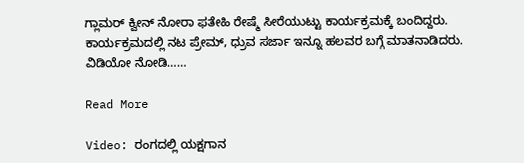ಗ್ಲಾಮರ್ ಕ್ವೀನ್ ನೋರಾ ಫತೇಹಿ ರೇಷ್ಮೆ ಸೀರೆಯುಟ್ಟು ಕಾರ್ಯಕ್ರಮಕ್ಕೆ ಬಂದಿದ್ದರು. ಕಾರ್ಯಕ್ರಮದಲ್ಲಿ ನಟ ಪ್ರೇಮ್, ಧ್ರುವ ಸರ್ಜಾ ಇನ್ನೂ ಹಲವರ ಬಗ್ಗೆ ಮಾತನಾಡಿದರು. ವಿಡಿಯೋ ನೋಡಿ……

Read More

Video: ರಂಗದಲ್ಲಿ ಯಕ್ಷಗಾನ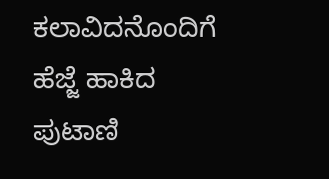ಕಲಾವಿದನೊಂದಿಗೆ ಹೆಜ್ಜೆ ಹಾಕಿದ ಪುಟಾಣಿ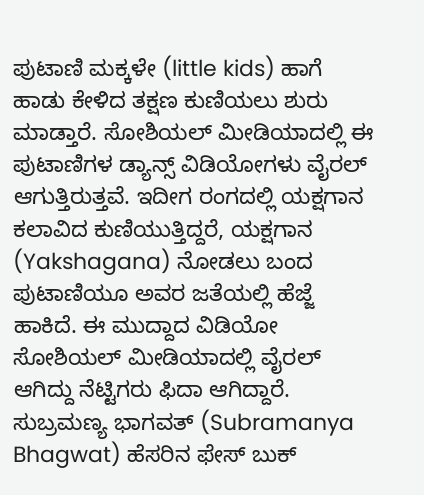ಪುಟಾಣಿ ಮಕ್ಕಳೇ (little kids) ಹಾಗೆ ಹಾಡು ಕೇಳಿದ ತಕ್ಷಣ ಕುಣಿಯಲು ಶುರು ಮಾಡ್ತಾರೆ. ಸೋಶಿಯಲ್ ಮೀಡಿಯಾದಲ್ಲಿ ಈ ಪುಟಾಣಿಗಳ ಡ್ಯಾನ್ಸ್ ವಿಡಿಯೋಗಳು ವೈರಲ್ ಆಗುತ್ತಿರುತ್ತವೆ. ಇದೀಗ ರಂಗದಲ್ಲಿ ಯಕ್ಷಗಾನ ಕಲಾವಿದ ಕುಣಿಯುತ್ತಿದ್ದರೆ, ಯಕ್ಷಗಾನ (Yakshagana) ನೋಡಲು ಬಂದ ಪುಟಾಣಿಯೂ ಅವರ ಜತೆಯಲ್ಲಿ ಹೆಜ್ಜೆ ಹಾಕಿದೆ. ಈ ಮುದ್ದಾದ ವಿಡಿಯೋ ಸೋಶಿಯಲ್ ಮೀಡಿಯಾದಲ್ಲಿ ವೈರಲ್ ಆಗಿದ್ದು ನೆಟ್ಟಿಗರು ಫಿದಾ ಆಗಿದ್ದಾರೆ. ಸುಬ್ರಮಣ್ಯ ಭಾಗವತ್ (Subramanya Bhagwat) ಹೆಸರಿನ ಫೇಸ್ ಬುಕ್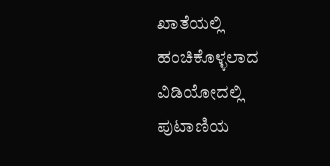ಖಾತೆಯಲ್ಲಿ ಹಂಚಿಕೊಳ್ಳಲಾದ ವಿಡಿಯೋದಲ್ಲಿ ಪುಟಾಣಿಯ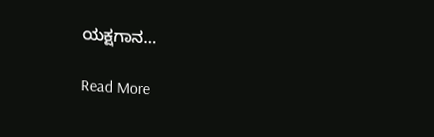ಯಕ್ಷಗಾನ…

Read More